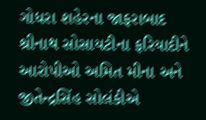ગોધરા શહેરના જાફરાબાદ શ્રીનાથ સોસાયટીના ફરિયાદીને આરોપીઓ અમિત મીના અને જીતેન્દ્રસિંહ સોલંકીએ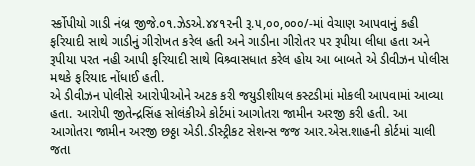ર્સ્કોપીયો ગાડી નંબ્ર જીજે.૦૧.ઝેડએ.૪૪૧૨ની રૂ.૫,૦૦,૦૦૦/-માં વેચાણ આપવાનું કહી ફરિયાદી સાથે ગાડીનું ગીરોખત કરેલ હતી અને ગાડીના ગીરોતર પર રૂપીયા લીધા હતા અને રૂપીયા પરત નહી આપી ફરિયાદી સાથે વિશ્ર્વાસધાત કરેલ હોય આ બાબતે એ ડીવીઝન પોલીસ મથકે ફરિયાદ નોંધાઈ હતી.
એ ડીવીઝન પોલીસે આરોપીઓને અટક કરી જયુડીશીયલ કસ્ટડીમાં મોકલી આપવામાં આવ્યા હતા. આરોપી જીતેન્દ્રસિંહ સોલંકીએ કોર્ટમાં આગોતરા જામીન અરજી કરી હતી. આ આગોતરા જામીન અરજી છઠ્ઠા એડી.ડીસ્ટ્રીકટ સેશન્સ જજ આર.એસ.શાહની કોર્ટમાં ચાલી જતા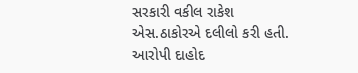સરકારી વકીલ રાકેશ એસ.ઠાકોરએ દલીલો કરી હતી. આરોપી દાહોદ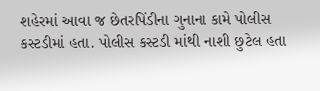શહેરમાં આવા જ છેતરપિંડીના ગુનાના કામે પોલીસ કસ્ટડીમાં હતા. પોલીસ કસ્ટડી માંથી નાશી છુટેલ હતા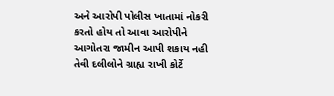અને આરોપી પોલીસ ખાતામાં નોકરી કરતો હોય તો આવા આરોપીને આગોતરા જામીન આપી શકાય નહી તેવી દલીલોને ગ્રાહ્ય રાખી કોર્ટે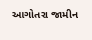આગોતરા જામીન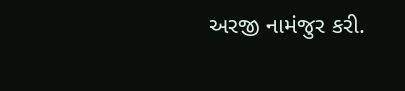અરજી નામંજુર કરી.